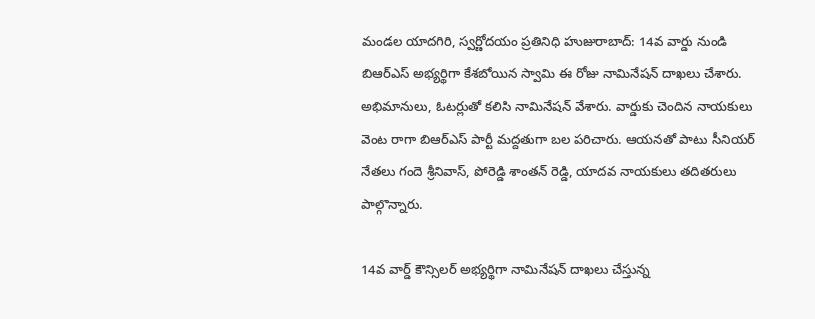మండల యాదగిరి, స్వర్ణోదయం ప్రతినిధి హుజురాబాద్: 14వ వార్డు నుండి బిఆర్ఎస్ అభ్యర్థిగా కేశబోయిన స్వామి ఈ రోజు నామినేషన్ దాఖలు చేశారు. అభిమానులు, ఓటర్లుతో కలిసి నామినేషన్ వేశారు. వార్డుకు చెందిన నాయకులు వెంట రాగా బిఆర్ఎస్ పార్టీ మద్దతుగా బల పరిచారు. ఆయనతో పాటు సీనియర్ నేతలు గందె శ్రీనివాస్, పోరెడ్డి శాంతన్ రెడ్డి, యాదవ నాయకులు తదితరులు పాల్గొన్నారు.

14వ వార్డ్ కౌన్సిలర్ అభ్యర్థిగా నామినేషన్ దాఖలు చేస్తున్న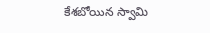కేశబోయిన స్వామి